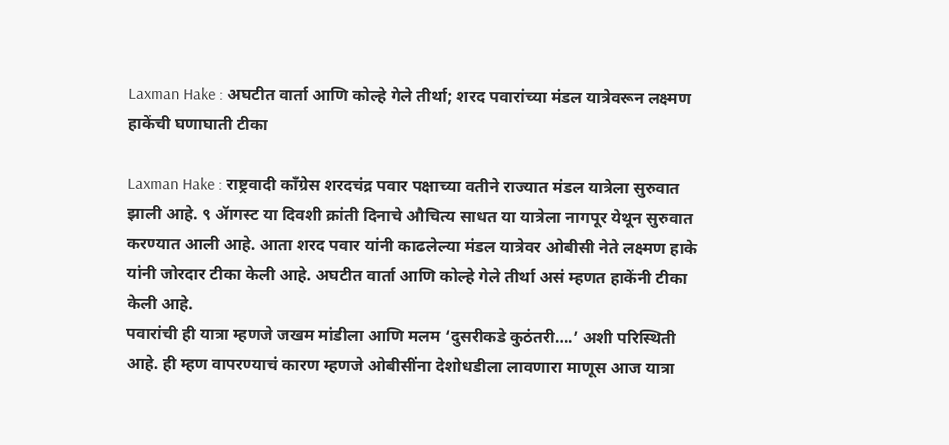Laxman Hake : अघटीत वार्ता आणि कोल्हे गेले तीर्था; शरद पवारांच्या मंडल यात्रेवरून लक्ष्मण हाकेंची घणाघाती टीका

Laxman Hake : राष्ट्रवादी काँग्रेस शरदचंद्र पवार पक्षाच्या वतीने राज्यात मंडल यात्रेला सुरुवात झाली आहे. ९ ॲागस्ट या दिवशी क्रांती दिनाचे औचित्य साधत या यात्रेला नागपूर येथून सुरुवात करण्यात आली आहे. आता शरद पवार यांनी काढलेल्या मंडल यात्रेवर ओबीसी नेते लक्ष्मण हाके यांनी जोरदार टीका केली आहे. अघटीत वार्ता आणि कोल्हे गेले तीर्था असं म्हणत हाकेंनी टीका केली आहे.
पवारांची ही यात्रा म्हणजे जखम मांडीला आणि मलम ‘दुसरीकडे कुठंतरी….’ अशी परिस्थिती आहे. ही म्हण वापरण्याचं कारण म्हणजे ओबीसींना देशोधडीला लावणारा माणूस आज यात्रा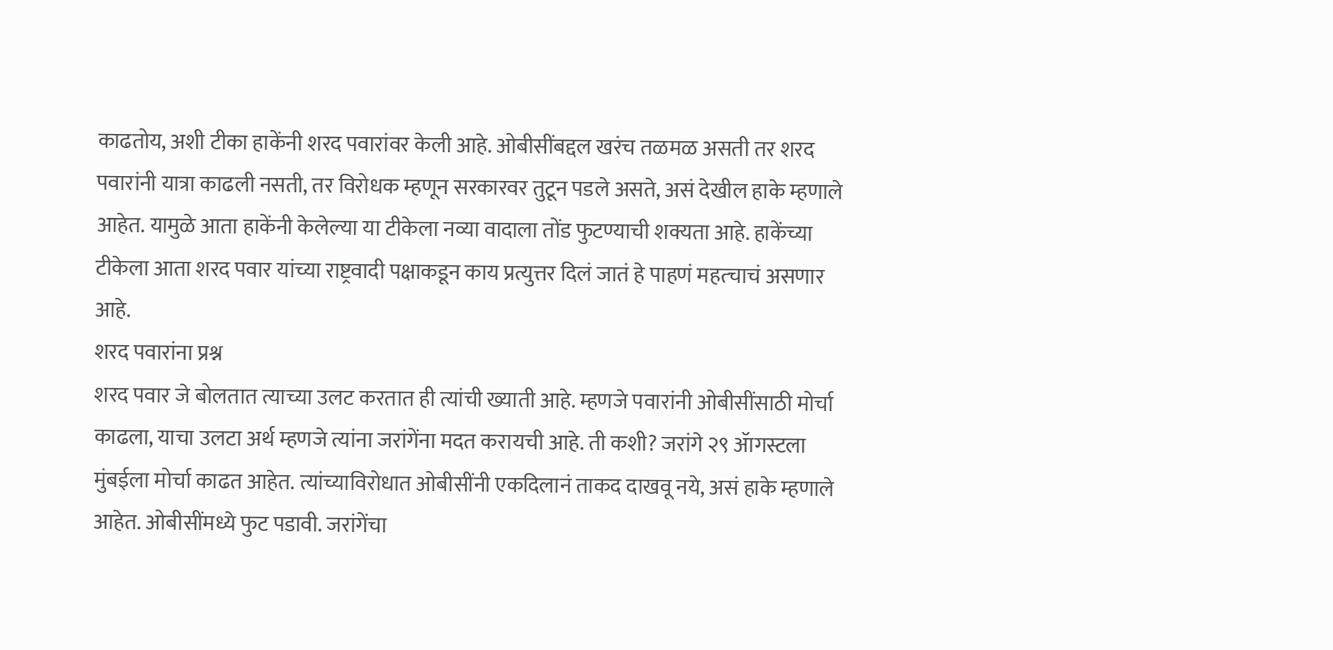काढतोय, अशी टीका हाकेंनी शरद पवारांवर केली आहे. ओबीसींबद्दल खरंच तळमळ असती तर शरद पवारांनी यात्रा काढली नसती, तर विरोधक म्हणून सरकारवर तुटून पडले असते, असं देखील हाके म्हणाले आहेत. यामुळे आता हाकेंनी केलेल्या या टीकेला नव्या वादाला तोंड फुटण्याची शक्यता आहे. हाकेंच्या टीकेला आता शरद पवार यांच्या राष्ट्रवादी पक्षाकडून काय प्रत्युत्तर दिलं जातं हे पाहणं महत्चाचं असणार आहे.
शरद पवारांना प्रश्न
शरद पवार जे बोलतात त्याच्या उलट करतात ही त्यांची ख्याती आहे. म्हणजे पवारांनी ओबीसींसाठी मोर्चा काढला, याचा उलटा अर्थ म्हणजे त्यांना जरांगेंना मदत करायची आहे. ती कशी? जरांगे २९ ॲागस्टला मुंबईला मोर्चा काढत आहेत. त्यांच्याविरोधात ओबीसींनी एकदिलानं ताकद दाखवू नये, असं हाके म्हणाले आहेत. ओबीसींमध्ये फुट पडावी. जरांगेंचा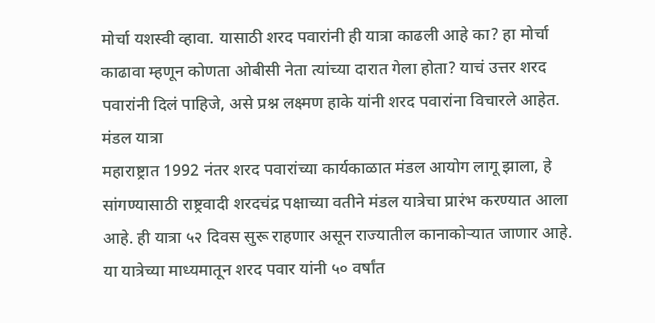मोर्चा यशस्वी व्हावा. यासाठी शरद पवारांनी ही यात्रा काढली आहे का? हा मोर्चा काढावा म्हणून कोणता ओबीसी नेता त्यांच्या दारात गेला होता? याचं उत्तर शरद पवारांनी दिलं पाहिजे, असे प्रश्न लक्ष्मण हाके यांनी शरद पवारांना विचारले आहेत.
मंडल यात्रा
महाराष्ट्रात 1992 नंतर शरद पवारांच्या कार्यकाळात मंडल आयोग लागू झाला, हे सांगण्यासाठी राष्ट्रवादी शरदचंद्र पक्षाच्या वतीने मंडल यात्रेचा प्रारंभ करण्यात आला आहे. ही यात्रा ५२ दिवस सुरू राहणार असून राज्यातील कानाकोऱ्यात जाणार आहे. या यात्रेच्या माध्यमातून शरद पवार यांनी ५० वर्षांत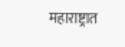महाराष्ट्रात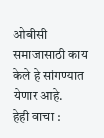ओबीसी समाजासाठी काय केले हे सांगण्यात येणार आहे.
हेही वाचा :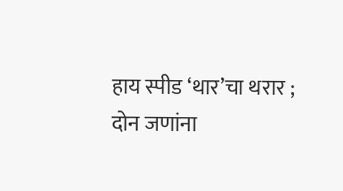हाय स्पीड ‘थार’चा थरार ; दोन जणांना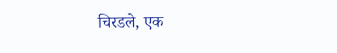चिरडले, एक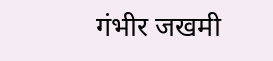गंभीर जखमी